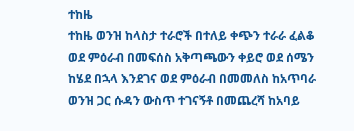ተከዜ
ተከዜ ወንዝ ከላስታ ተራሮች በተለይ ቀጭን ተራራ ፈልቆ ወደ ምዕራብ በመፍሰስ አቅጣጫውን ቀይሮ ወደ ሰሜን ከሄደ በኋላ እንደገና ወደ ምዕራብ በመመለስ ከአጥባራ ወንዝ ጋር ሱዳን ውስጥ ተገናኝቶ በመጨረሻ ከአባይ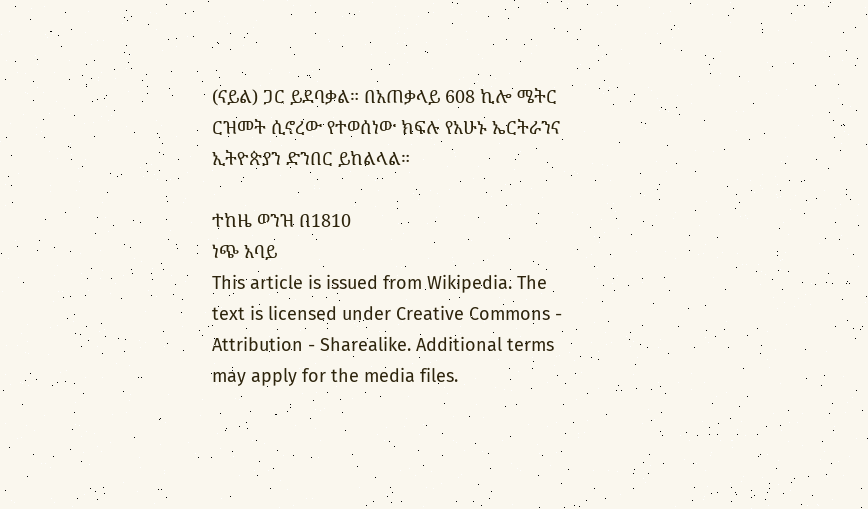(ናይል) ጋር ይደባቃል። በአጠቃላይ 608 ኪሎ ሜትር ርዝመት ሲኖረው የተወሰነው ክፍሉ የአሁኑ ኤርትራንና ኢትዮጵያን ድንበር ይከልላል።

ተከዜ ወንዝ በ1810
ነጭ አባይ
This article is issued from Wikipedia. The text is licensed under Creative Commons - Attribution - Sharealike. Additional terms may apply for the media files.